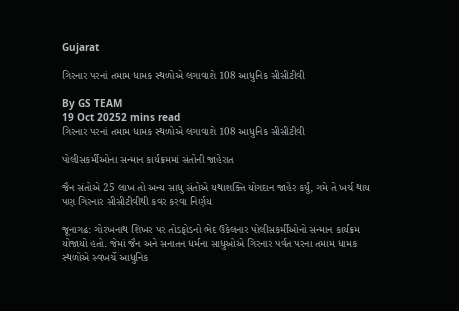Gujarat

ગિરનાર પરનાં તમામ ધામક સ્થળોએ લગાવાશે 108 આધુનિક સીસીટીવી

By GS TEAM
19 Oct 20252 mins read
ગિરનાર પરનાં તમામ ધામક સ્થળોએ લગાવાશે 108 આધુનિક સીસીટીવી

પોલીસકર્મીઓના સન્માન કાર્યક્રમમાં સંતોની જાહેરાત

જૈન સંતોએ 25 લાખ તો અન્ય સાધુ સંતોએ યથાશક્તિ યોગદાન જાહેર કર્યું, ગમે તે ખર્ચ થાય પણ ગિરનાર સીસીટીવીથી કવર કરવા નિર્ણય

જૂનાગઢ: ગોરખનાથ શિખર પર તોડફોડનો ભેદ ઉકેલનાર પોલીસકર્મીઓનો સન્માન કાર્યક્રમ યોજાયો હતો. જેમાં જૈન અને સનાતન ધર્મના સાધુઓએ ગિરનાર પર્વત પરના તમામ ધામક સ્થળોએ સ્વખર્ચે આધુનિક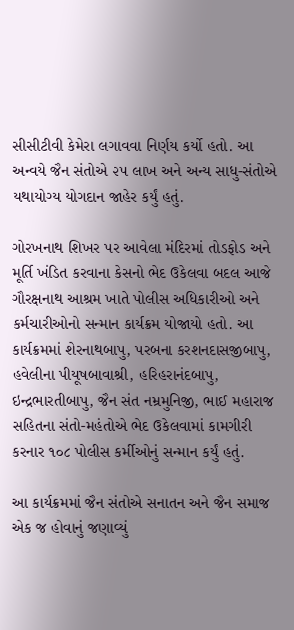સીસીટીવી કેમેરા લગાવવા નિર્ણય કર્યો હતો. આ અન્વયે જૈન સંતોએ ૨૫ લાખ અને અન્ય સાધુ-સંતોએ યથાયોગ્ય યોગદાન જાહેર કર્યું હતું.

ગોરખનાથ શિખર પર આવેલા મંદિરમાં તોડફોડ અને મૂર્તિ ખંડિત કરવાના કેસનો ભેદ ઉકેલવા બદલ આજે ગૌરક્ષનાથ આશ્રમ ખાતે પોલીસ અધિકારીઓ અને કર્મચારીઓનો સન્માન કાર્યક્રમ યોજાયો હતો. આ કાર્યક્રમમાં શેરનાથબાપુ, પરબના કરશનદાસજીબાપુ, હવેલીના પીયૂષબાવાશ્રી, હરિહરાનંદબાપુ, ઇન્દ્રભારતીબાપુ, જૈન સંત નમ્રમુનિજી, ભાઈ મહારાજ સહિતના સંતો-મહંતોએ ભેદ ઉકેલવામાં કામગીરી કરનાર ૧૦૮ પોલીસ કર્મીઓનું સન્માન કર્યું હતું.

આ કાર્યક્રમમાં જૈન સંતોએ સનાતન અને જૈન સમાજ એક જ હોવાનું જણાવ્યું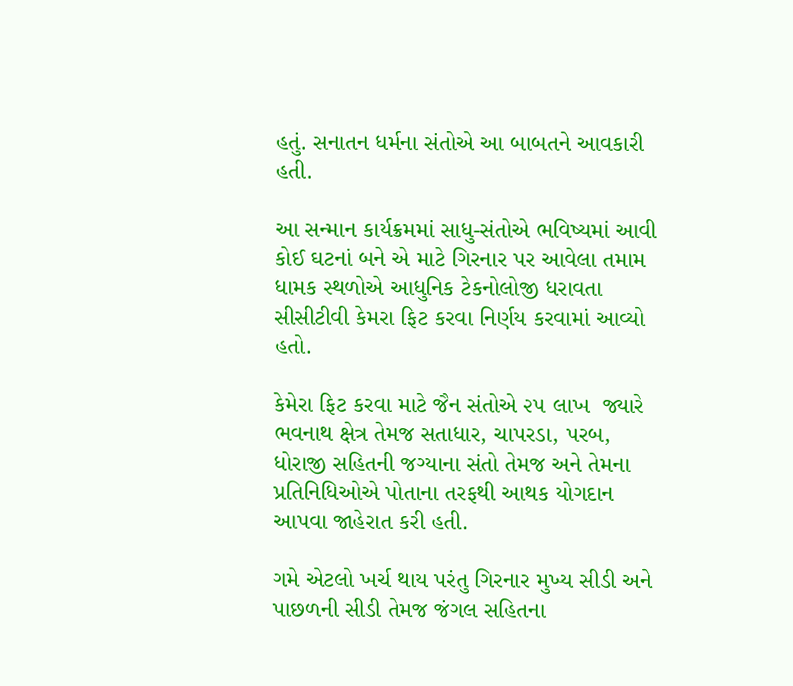હતું. સનાતન ધર્મના સંતોએ આ બાબતને આવકારી હતી.

આ સન્માન કાર્યક્રમમાં સાધુ-સંતોએ ભવિષ્યમાં આવી કોઈ ઘટનાં બને એ માટે ગિરનાર પર આવેલા તમામ ધામક સ્થળોએ આધુનિક ટેકનોલોજી ધરાવતા સીસીટીવી કેમરા ફિટ કરવા નિર્ણય કરવામાં આવ્યો હતો.

કેમેરા ફિટ કરવા માટે જૈન સંતોએ ૨૫ લાખ  જ્યારે ભવનાથ ક્ષેત્ર તેમજ સતાધાર, ચાપરડા, પરબ, ધોરાજી સહિતની જગ્યાના સંતો તેમજ અને તેમના પ્રતિનિધિઓએ પોતાના તરફથી આથક યોગદાન આપવા જાહેરાત કરી હતી.

ગમે એટલો ખર્ચ થાય પરંતુ ગિરનાર મુખ્ય સીડી અને પાછળની સીડી તેમજ જંગલ સહિતના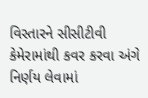વિસ્તારને સીસીટીવી કેમેરામાંથી કવર કરવા અંગે નિર્ણય લેવામાં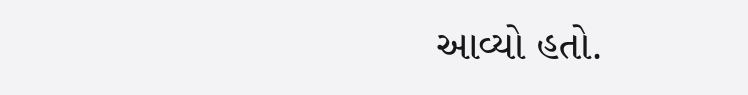આવ્યો હતો.